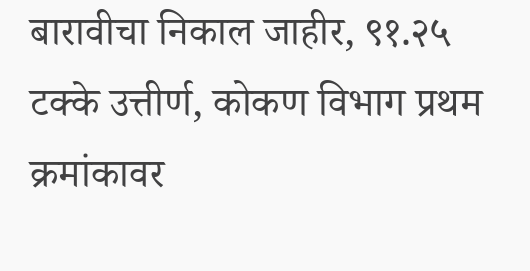बारावीचा निकाल जाहीर, ९१.२५ टक्के उत्तीर्ण, कोकण विभाग प्रथम क्रमांकावर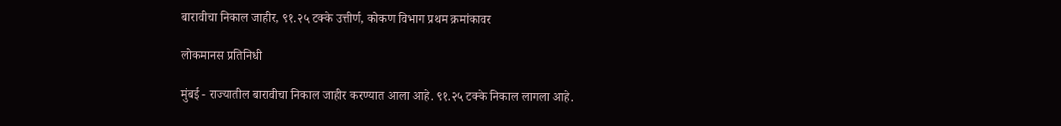बारावीचा निकाल जाहीर, ९१.२५ टक्के उत्तीर्ण, कोकण विभाग प्रथम क्रमांकावर

लोकमानस प्रतिनिधी

मुंबई - राज्यातील बारावीचा निकाल जाहीर करण्यात आला आहे. ९१.२५ टक्के निकाल लागला आहे.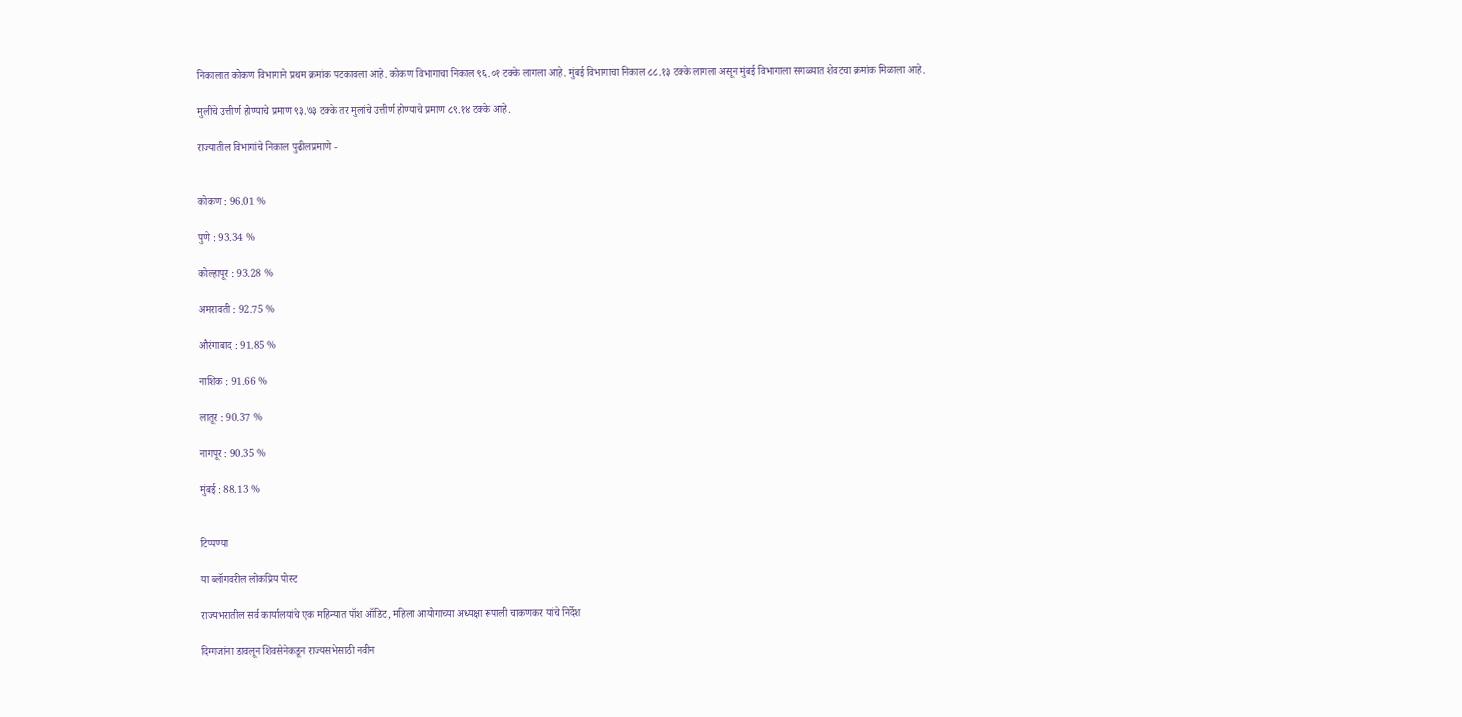निकालात कोकण विभागाने प्रथम क्रमांक पटकावला आहे. कोकण विभागाचा निकाल ९६.०१ टक्के लागला आहे. मुंबई विभागाचा निकाल ८८.१३ टक्के लागला असून मुंबई विभागाला सगळ्यात शेवटचा क्रमांक मिळाला आहे.

मुलींचे उत्तीर्ण होण्याचे प्रमाण ९३.७३ टक्के तर मुलांचे उत्तीर्ण होण्याचे प्रमाण ८९.१४ टक्के आहे.

राज्यातील विभागांचे निकाल पुढीलप्रमाणे -


कोकण : 96.01 %

पुणे : 93.34 %

कोल्हापूर : 93.28 %

अमरावती : 92.75 %

औरंगाबाद : 91.85 %

नाशिक : 91.66 %

लातूर : 90.37 %

नागपूर : 90.35 %

मुंबई : 88.13 %


टिप्पण्या

या ब्लॉगवरील लोकप्रिय पोस्ट

राज्यभरातील सर्व कार्यालयांचे एक महिन्यात पॉश ऑडिट, महिला आयोगाच्या अध्यक्षा रूपाली चाकणकर यांचे निर्देश

दिग्गजांना डावलून शिवसेनेकडून राज्यसभेसाठी नवीन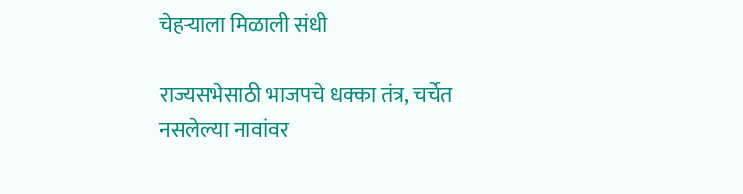चेहऱ्याला मिळाली संधी

राज्यसभेसाठी भाजपचे धक्का तंत्र, चर्चेत नसलेल्या नावांवर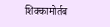शिक्कामोर्तब